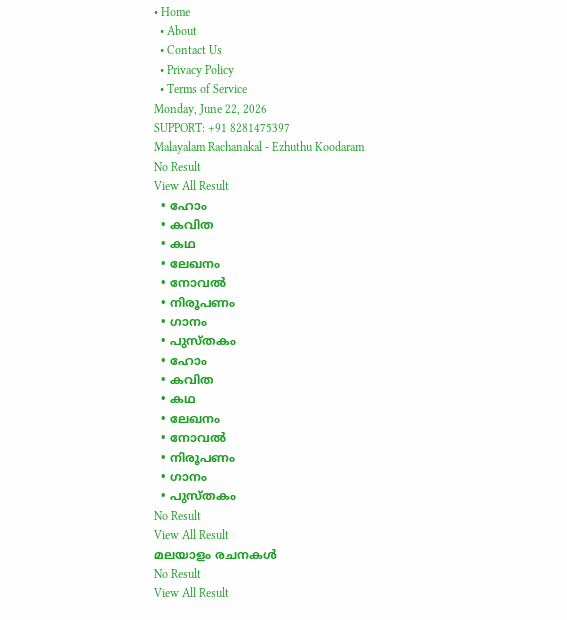• Home
  • About
  • Contact Us
  • Privacy Policy
  • Terms of Service
Monday, June 22, 2026
SUPPORT: +91 8281475397
Malayalam Rachanakal - Ezhuthu Koodaram
No Result
View All Result
  • ഹോം
  • കവിത
  • കഥ
  • ലേഖനം
  • നോവൽ
  • നിരൂപണം
  • ഗാനം
  • പുസ്തകം
  • ഹോം
  • കവിത
  • കഥ
  • ലേഖനം
  • നോവൽ
  • നിരൂപണം
  • ഗാനം
  • പുസ്തകം
No Result
View All Result
മലയാളം രചനകൾ
No Result
View All Result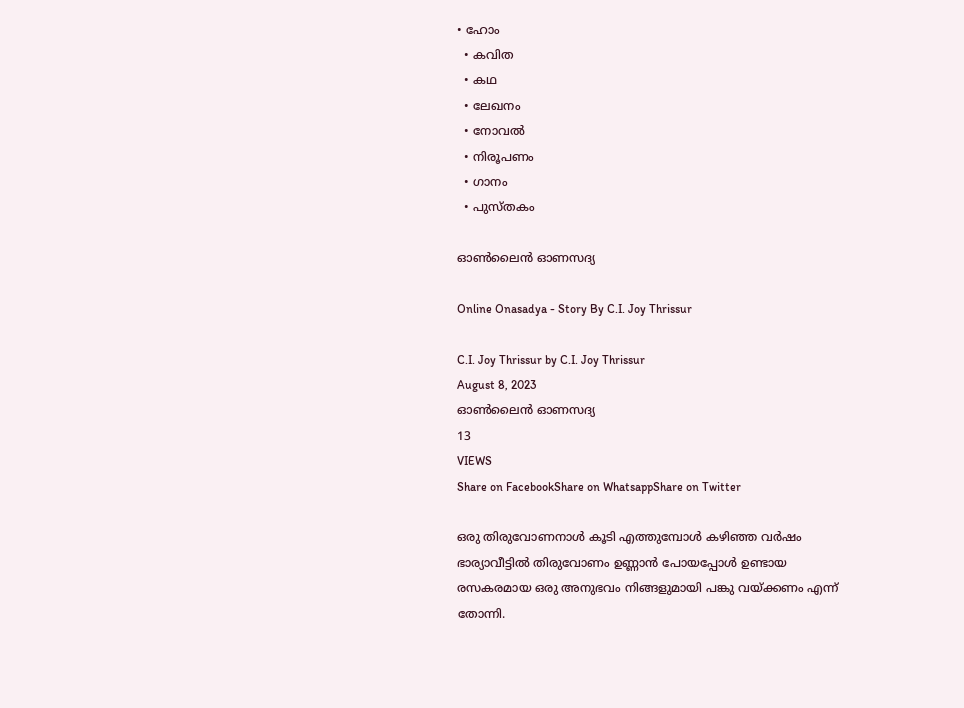• ഹോം
  • കവിത
  • കഥ
  • ലേഖനം
  • നോവൽ
  • നിരൂപണം
  • ഗാനം
  • പുസ്തകം

ഓൺലൈൻ ഓണസദ്യ

Online Onasadya - Story By C.I. Joy Thrissur

C.I. Joy Thrissur by C.I. Joy Thrissur
August 8, 2023
ഓൺലൈൻ ഓണസദ്യ
13
VIEWS
Share on FacebookShare on WhatsappShare on Twitter

ഒരു തിരുവോണനാൾ കൂടി എത്തുമ്പോൾ കഴിഞ്ഞ വർഷം ഭാര്യാവീട്ടിൽ തിരുവോണം ഉണ്ണാൻ പോയപ്പോൾ ഉണ്ടായ രസകരമായ ഒരു അനുഭവം നിങ്ങളുമായി പങ്കു വയ്ക്കണം എന്ന് തോന്നി.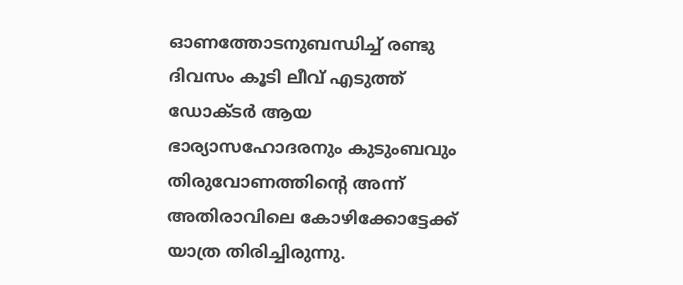ഓണത്തോടനുബന്ധിച്ച് രണ്ടു ദിവസം കൂടി ലീവ് എടുത്ത് ഡോക്ടർ ആയ ഭാര്യാസഹോദരനും കുടുംബവും തിരുവോണത്തിൻ്റെ അന്ന് അതിരാവിലെ കോഴിക്കോട്ടേക്ക് യാത്ര തിരിച്ചിരുന്നു.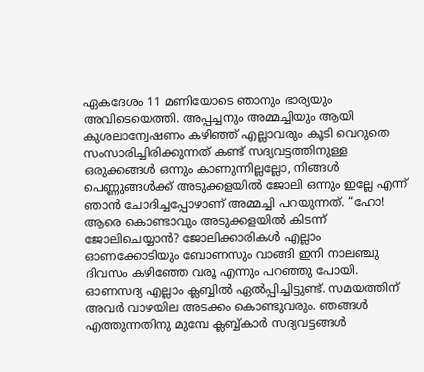ഏകദേശം 11 മണിയോടെ ഞാനും ഭാര്യയും അവിടെയെത്തി. അപ്പച്ചനും അമ്മച്ചിയും ആയി കുശലാന്വേഷണം കഴിഞ്ഞ് എല്ലാവരും കൂടി വെറുതെ സംസാരിച്ചിരിക്കുന്നത് കണ്ട് സദ്യവട്ടത്തിനുള്ള ഒരുക്കങ്ങൾ ഒന്നും കാണുന്നില്ലല്ലോ, നിങ്ങൾ പെണ്ണുങ്ങൾക്ക് അടുക്കളയിൽ ജോലി ഒന്നും ഇല്ലേ എന്ന് ഞാൻ ചോദിച്ചപ്പോഴാണ് അമ്മച്ചി പറയുന്നത്. “ഹോ! ആരെ കൊണ്ടാവും അടുക്കളയിൽ കിടന്ന് ജോലിചെയ്യാൻ? ജോലിക്കാരികൾ എല്ലാം ഓണക്കോടിയും ബോണസും വാങ്ങി ഇനി നാലഞ്ചു ദിവസം കഴിഞ്ഞേ വരൂ എന്നും പറഞ്ഞു പോയി. ഓണസദ്യ എല്ലാം ക്ലബ്ബിൽ ഏൽപ്പിച്ചിട്ടുണ്ട്. സമയത്തിന് അവർ വാഴയില അടക്കം കൊണ്ടുവരും. ഞങ്ങൾ എത്തുന്നതിനു മുമ്പേ ക്ലബ്ബ്കാർ സദ്യവട്ടങ്ങൾ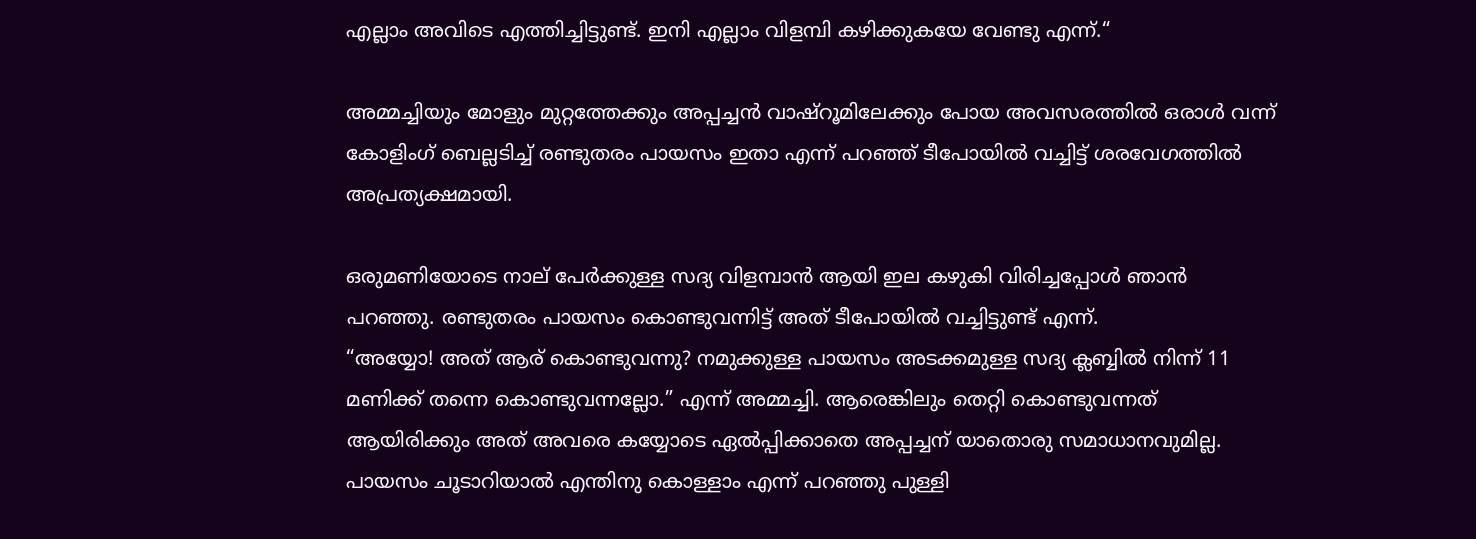എല്ലാം അവിടെ എത്തിച്ചിട്ടുണ്ട്. ഇനി എല്ലാം വിളമ്പി കഴിക്കുകയേ വേണ്ടു എന്ന്.“

അമ്മച്ചിയും മോളും മുറ്റത്തേക്കും അപ്പച്ചൻ വാഷ്റൂമിലേക്കും പോയ അവസരത്തിൽ ഒരാൾ വന്ന് കോളിംഗ് ബെല്ലടിച്ച് രണ്ടുതരം പായസം ഇതാ എന്ന് പറഞ്ഞ് ടീപോയിൽ വച്ചിട്ട് ശരവേഗത്തിൽ അപ്രത്യക്ഷമായി.

ഒരുമണിയോടെ നാല് പേർക്കുള്ള സദ്യ വിളമ്പാൻ ആയി ഇല കഴുകി വിരിച്ചപ്പോൾ ഞാൻ പറഞ്ഞു. രണ്ടുതരം പായസം കൊണ്ടുവന്നിട്ട് അത് ടീപോയിൽ വച്ചിട്ടുണ്ട് എന്ന്.
“അയ്യോ! അത് ആര് കൊണ്ടുവന്നു? നമുക്കുള്ള പായസം അടക്കമുള്ള സദ്യ ക്ലബ്ബിൽ നിന്ന് 11 മണിക്ക് തന്നെ കൊണ്ടുവന്നല്ലോ.” എന്ന് അമ്മച്ചി. ആരെങ്കിലും തെറ്റി കൊണ്ടുവന്നത് ആയിരിക്കും അത് അവരെ കയ്യോടെ ഏൽപ്പിക്കാതെ അപ്പച്ചന് യാതൊരു സമാധാനവുമില്ല. പായസം ചൂടാറിയാൽ എന്തിനു കൊള്ളാം എന്ന് പറഞ്ഞു പുള്ളി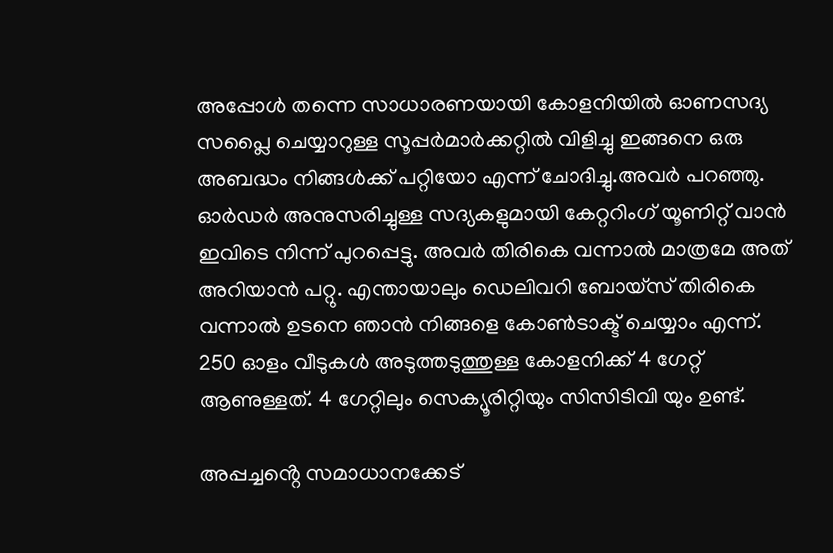അപ്പോൾ തന്നെ സാധാരണയായി കോളനിയിൽ ഓണസദ്യ സപ്ലൈ ചെയ്യാറുള്ള സൂപ്പർമാർക്കറ്റിൽ വിളിച്ചു ഇങ്ങനെ ഒരു അബദ്ധം നിങ്ങൾക്ക് പറ്റിയോ എന്ന് ചോദിച്ചു.അവർ പറഞ്ഞു. ഓർഡർ അനുസരിച്ചുള്ള സദ്യകളുമായി കേറ്ററിംഗ് യൂണിറ്റ് വാൻ ഇവിടെ നിന്ന് പുറപ്പെട്ടു. അവർ തിരികെ വന്നാൽ മാത്രമേ അത് അറിയാൻ പറ്റു. എന്തായാലും ഡെലിവറി ബോയ്സ് തിരികെ വന്നാൽ ഉടനെ ഞാൻ നിങ്ങളെ കോൺടാക്ട് ചെയ്യാം എന്ന്. 250 ഓളം വീടുകൾ അടുത്തടുത്തുള്ള കോളനിക്ക് 4 ഗേറ്റ് ആണുള്ളത്. 4 ഗേറ്റിലും സെക്യൂരിറ്റിയും സിസിടിവി യും ഉണ്ട്.

അപ്പച്ചൻ്റെ സമാധാനക്കേട്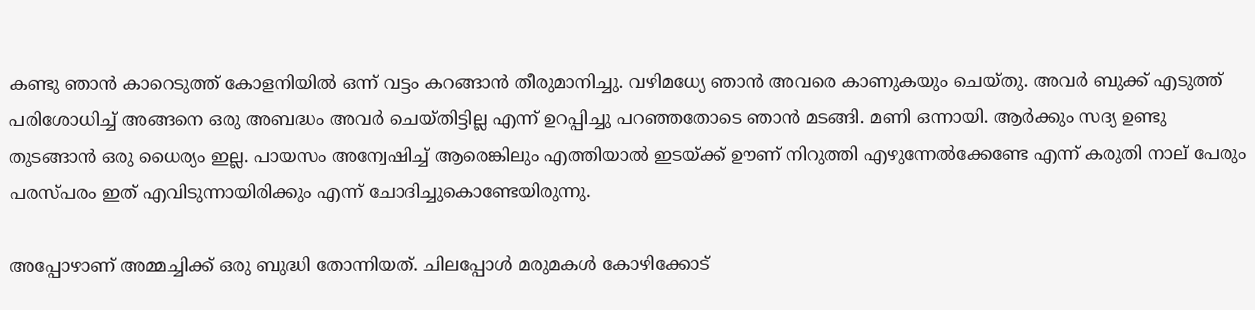കണ്ടു ഞാൻ കാറെടുത്ത് കോളനിയിൽ ഒന്ന് വട്ടം കറങ്ങാൻ തീരുമാനിച്ചു. വഴിമധ്യേ ഞാൻ അവരെ കാണുകയും ചെയ്തു. അവർ ബുക്ക് എടുത്ത് പരിശോധിച്ച് അങ്ങനെ ഒരു അബദ്ധം അവർ ചെയ്തിട്ടില്ല എന്ന് ഉറപ്പിച്ചു പറഞ്ഞതോടെ ഞാൻ മടങ്ങി. മണി ഒന്നായി. ആർക്കും സദ്യ ഉണ്ടു തുടങ്ങാൻ ഒരു ധൈര്യം ഇല്ല. പായസം അന്വേഷിച്ച് ആരെങ്കിലും എത്തിയാൽ ഇടയ്ക്ക് ഊണ് നിറുത്തി എഴുന്നേൽക്കേണ്ടേ എന്ന് കരുതി നാല് പേരും പരസ്പരം ഇത് എവിടുന്നായിരിക്കും എന്ന് ചോദിച്ചുകൊണ്ടേയിരുന്നു.

അപ്പോഴാണ് അമ്മച്ചിക്ക് ഒരു ബുദ്ധി തോന്നിയത്. ചിലപ്പോൾ മരുമകൾ കോഴിക്കോട്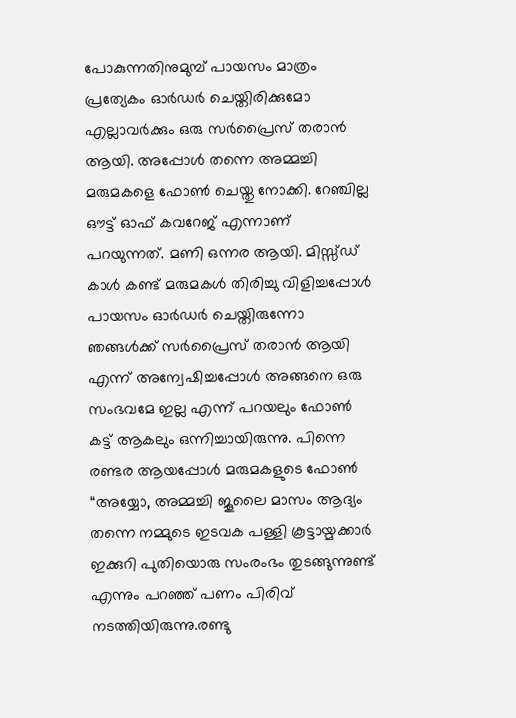പോകുന്നതിനുമുമ്പ് പായസം മാത്രം പ്രത്യേകം ഓർഡർ ചെയ്തിരിക്കുമോ എല്ലാവർക്കും ഒരു സർപ്രൈസ് തരാൻ ആയി. അപ്പോൾ തന്നെ അമ്മച്ചി മരുമകളെ ഫോൺ ചെയ്തു നോക്കി. റേഞ്ചില്ല ഔട്ട് ഓഫ് കവറേജ് എന്നാണ് പറയുന്നത്. മണി ഒന്നര ആയി. മിസ്സ്ഡ് കാൾ കണ്ട് മരുമകൾ തിരിച്ചു വിളിച്ചപ്പോൾ പായസം ഓർഡർ ചെയ്തിരുന്നോ ഞങ്ങൾക്ക് സർപ്രൈസ് തരാൻ ആയി എന്ന് അന്വേഷിച്ചപ്പോൾ അങ്ങനെ ഒരു സംഭവമേ ഇല്ല എന്ന് പറയലും ഫോൺ കട്ട് ആകലും ഒന്നിച്ചായിരുന്നു. പിന്നെ രണ്ടര ആയപ്പോൾ മരുമകളുടെ ഫോൺ “അയ്യോ, അമ്മച്ചി ജൂലൈ മാസം ആദ്യം തന്നെ നമ്മുടെ ഇടവക പള്ളി കൂട്ടായ്മക്കാർ ഇക്കുറി പുതിയൊരു സംരംഭം തുടങ്ങുന്നുണ്ട് എന്നും പറഞ്ഞ് പണം പിരിവ് നടത്തിയിരുന്നു.രണ്ടു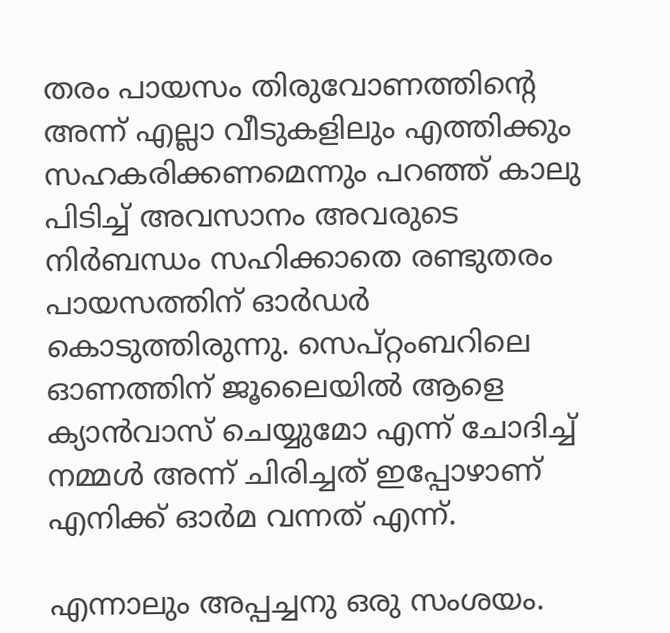തരം പായസം തിരുവോണത്തിൻ്റെ അന്ന് എല്ലാ വീടുകളിലും എത്തിക്കും സഹകരിക്കണമെന്നും പറഞ്ഞ് കാലു പിടിച്ച് അവസാനം അവരുടെ നിർബന്ധം സഹിക്കാതെ രണ്ടുതരം പായസത്തിന് ഓർഡർ കൊടുത്തിരുന്നു. സെപ്റ്റംബറിലെ ഓണത്തിന് ജൂലൈയിൽ ആളെ ക്യാൻവാസ് ചെയ്യുമോ എന്ന് ചോദിച്ച് നമ്മൾ അന്ന് ചിരിച്ചത് ഇപ്പോഴാണ് എനിക്ക് ഓർമ വന്നത് എന്ന്.

എന്നാലും അപ്പച്ചനു ഒരു സംശയം.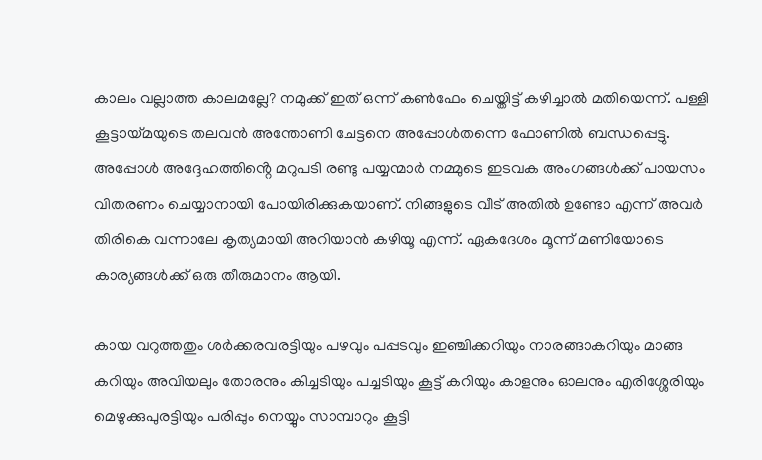കാലം വല്ലാത്ത കാലമല്ലേ? നമുക്ക് ഇത് ഒന്ന് കൺഫേം ചെയ്തിട്ട് കഴിച്ചാൽ മതിയെന്ന്. പള്ളി കൂട്ടായ്മയുടെ തലവൻ അന്തോണി ചേട്ടനെ അപ്പോൾതന്നെ ഫോണിൽ ബന്ധപ്പെട്ടു. അപ്പോൾ അദ്ദേഹത്തിൻ്റെ മറുപടി രണ്ടു പയ്യന്മാർ നമ്മുടെ ഇടവക അംഗങ്ങൾക്ക് പായസം വിതരണം ചെയ്യാനായി പോയിരിക്കുകയാണ്. നിങ്ങളുടെ വീട് അതിൽ ഉണ്ടോ എന്ന് അവർ തിരികെ വന്നാലേ കൃത്യമായി അറിയാൻ കഴിയൂ എന്ന്. ഏകദേശം മൂന്ന് മണിയോടെ കാര്യങ്ങൾക്ക് ഒരു തീരുമാനം ആയി.

കായ വറുത്തതും ശർക്കരവരട്ടിയും പഴവും പപ്പടവും ഇഞ്ചിക്കറിയും നാരങ്ങാകറിയും മാങ്ങ കറിയും അവിയലും തോരനും കിച്ചടിയും പച്ചടിയും കൂട്ട് കറിയും കാളനും ഓലനും എരിശ്ശേരിയും മെഴുക്കുപുരട്ടിയും പരിപ്പും നെയ്യും സാമ്പാറും കൂട്ടി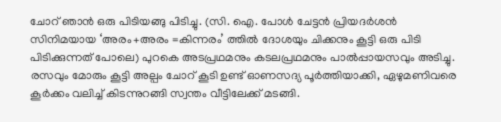ചോറ് ഞാൻ ഒരു പിടിയങ്ങു പിടിച്ചു. (സി. ഐ. പോൾ ചേട്ടൻ പ്രിയദർശൻ സിനിമയായ ‘അരം+അരം =കിന്നരം’ ത്തിൽ ദോശയും ചിക്കനും കൂട്ടി ഒരു പിടി പിടിക്കുന്നത് പോലെ) പുറകെ അടപ്രഥമനും കടലപ്രഥമനും പാൽപ്പായസവും അടിച്ചു. രസവും മോരും കൂട്ടി അല്പം ചോറ് കൂടി ഉണ്ട് ഓണസദ്യ പൂർത്തിയാക്കി, ഏഴുമണിവരെ കൂർക്കം വലിച്ച് കിടന്നുറങ്ങി സ്വന്തം വീട്ടിലേക്ക് മടങ്ങി.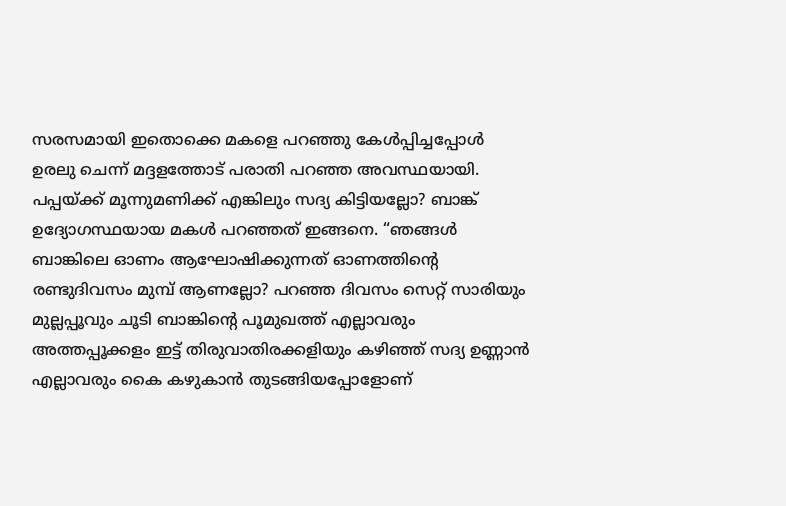സരസമായി ഇതൊക്കെ മകളെ പറഞ്ഞു കേൾപ്പിച്ചപ്പോൾ ഉരലു ചെന്ന് മദ്ദളത്തോട് പരാതി പറഞ്ഞ അവസ്ഥയായി. പപ്പയ്ക്ക് മൂന്നുമണിക്ക് എങ്കിലും സദ്യ കിട്ടിയല്ലോ? ബാങ്ക് ഉദ്യോഗസ്ഥയായ മകൾ പറഞ്ഞത് ഇങ്ങനെ. “ഞങ്ങൾ ബാങ്കിലെ ഓണം ആഘോഷിക്കുന്നത് ഓണത്തിൻ്റെ രണ്ടുദിവസം മുമ്പ് ആണല്ലോ? പറഞ്ഞ ദിവസം സെറ്റ് സാരിയും മുല്ലപ്പൂവും ചൂടി ബാങ്കിൻ്റെ പൂമുഖത്ത് എല്ലാവരും അത്തപ്പൂക്കളം ഇട്ട് തിരുവാതിരക്കളിയും കഴിഞ്ഞ് സദ്യ ഉണ്ണാൻ എല്ലാവരും കൈ കഴുകാൻ തുടങ്ങിയപ്പോളോണ്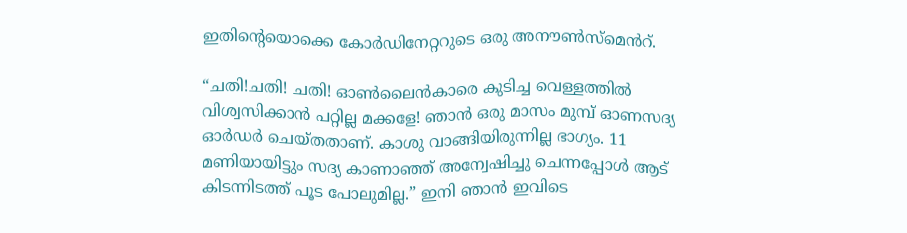ഇതിൻ്റെയൊക്കെ കോർഡിനേറ്ററുടെ ഒരു അനൗൺസ്മെൻറ്.

“ചതി!ചതി! ചതി! ഓൺലൈൻകാരെ കുടിച്ച വെള്ളത്തിൽ വിശ്വസിക്കാൻ പറ്റില്ല മക്കളേ! ഞാൻ ഒരു മാസം മുമ്പ് ഓണസദ്യ ഓർഡർ ചെയ്തതാണ്. കാശു വാങ്ങിയിരുന്നില്ല ഭാഗ്യം. 11 മണിയായിട്ടും സദ്യ കാണാഞ്ഞ് അന്വേഷിച്ചു ചെന്നപ്പോൾ ആട് കിടന്നിടത്ത് പൂട പോലുമില്ല.” ഇനി ഞാൻ ഇവിടെ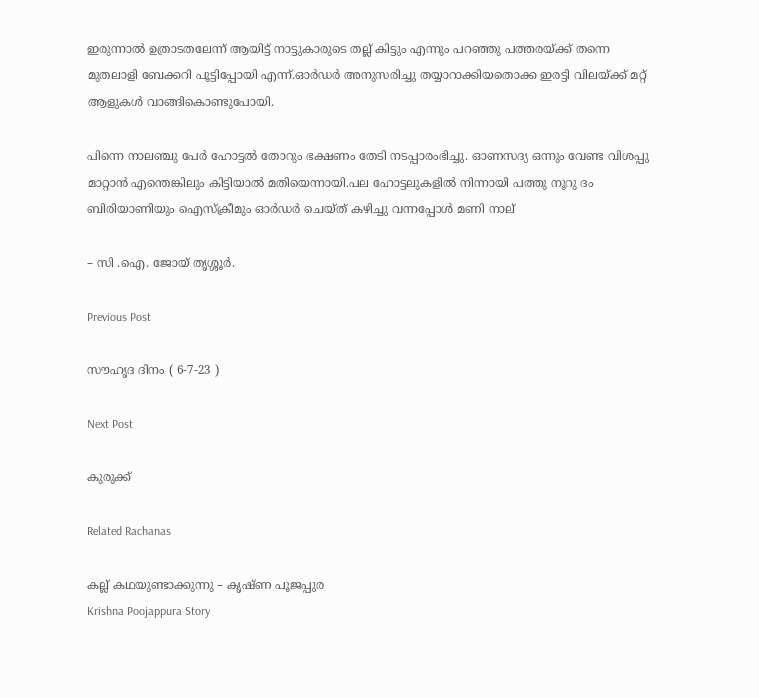ഇരുന്നാൽ ഉത്രാടതലേന്ന് ആയിട്ട് നാട്ടുകാരുടെ തല്ല് കിട്ടും എന്നും പറഞ്ഞു പത്തരയ്ക്ക് തന്നെ മുതലാളി ബേക്കറി പൂട്ടിപ്പോയി എന്ന്.ഓർഡർ അനുസരിച്ചു തയ്യാറാക്കിയതൊക്ക ഇരട്ടി വിലയ്ക്ക് മറ്റ് ആളുകൾ വാങ്ങികൊണ്ടുപോയി.

പിന്നെ നാലഞ്ചു പേർ ഹോട്ടൽ തോറും ഭക്ഷണം തേടി നടപ്പാരംഭിച്ചു. ഓണസദ്യ ഒന്നും വേണ്ട വിശപ്പു മാറ്റാൻ എന്തെങ്കിലും കിട്ടിയാൽ മതിയെന്നായി.പല ഹോട്ടലുകളിൽ നിന്നായി പത്തു നൂറു ദം ബിരിയാണിയും ഐസ്ക്രീമും ഓർഡർ ചെയ്ത് കഴിച്ചു വന്നപ്പോൾ മണി നാല്

– സി .ഐ. ജോയ് തൃശ്ശൂർ.

Previous Post

സൗഹൃദ ദിനം ( 6-7-23 )

Next Post

കുരുക്ക്

Related Rachanas

കല്ല് കഥയുണ്ടാക്കുന്നു – കൃഷ്ണ പൂജപ്പുര
Krishna Poojappura Story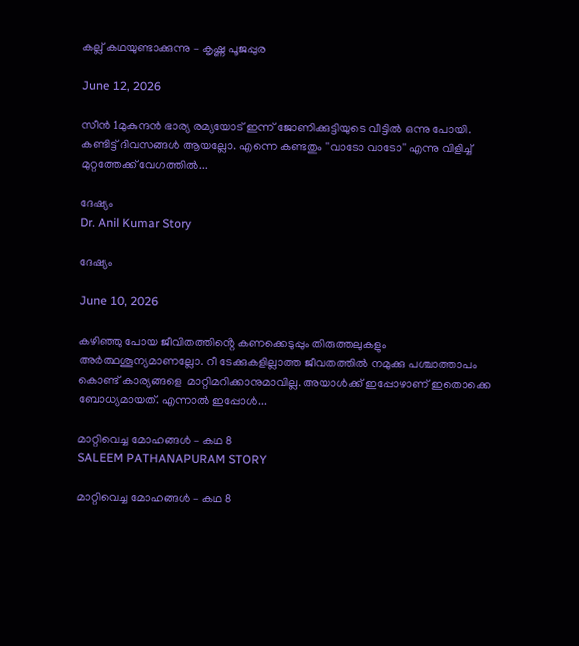കല്ല് കഥയുണ്ടാക്കുന്നു – കൃഷ്ണ പൂജപ്പുര

June 12, 2026

സീൻ 1മുകുന്ദന്‍ ഭാര്യ രമ്യയോട് ഇന്ന് ജോണിക്കുട്ടിയുടെ വീട്ടില്‍ ഒന്നു പോയി. കണ്ടിട്ട് ദിവസങ്ങള്‍ ആയല്ലോ. എന്നെ കണ്ടതും ''വാടോ വാടോ'' എന്നു വിളിച്ച് മുറ്റത്തേക്ക് വേഗത്തില്‍...

ദേഷ്യം
Dr. Anil Kumar Story

ദേഷ്യം

June 10, 2026

കഴിഞ്ഞു പോയ ജീവിതത്തിൻ്റെ കണക്കെടുപ്പും തിരുത്തലുകളും അർത്ഥശൂന്യമാണല്ലോ. റീ ടേക്കുകളില്ലാത്ത ജീവതത്തിൽ നമുക്കു പശ്ചാത്താപം കൊണ്ട് കാര്യങ്ങളെ  മാറ്റിമറിക്കാനുമാവില്ല. അയാൾക്ക് ഇപ്പോഴാണ് ഇതൊക്കെ ബോധ്യമായത്. എന്നാൽ ഇപ്പോൾ...

മാറ്റിവെച്ച മോഹങ്ങൾ – കഥ 8
SALEEM PATHANAPURAM STORY

മാറ്റിവെച്ച മോഹങ്ങൾ – കഥ 8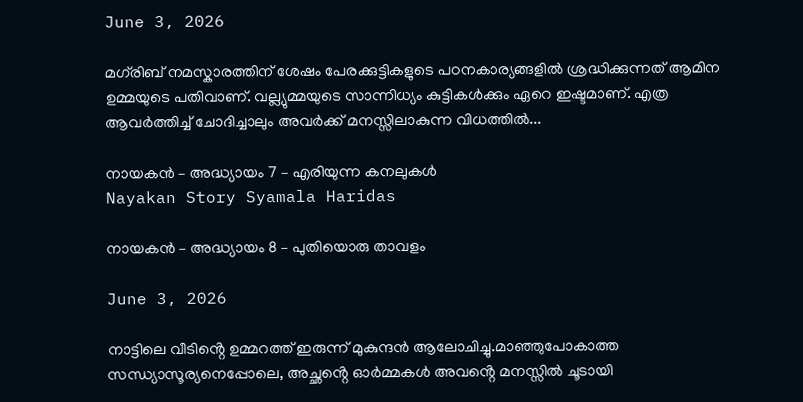June 3, 2026

മഗ്‌രിബ് നമസ്കാരത്തിന് ശേഷം പേരക്കുട്ടികളുടെ പഠനകാര്യങ്ങളിൽ ശ്രദ്ധിക്കുന്നത് ആമിന ഉമ്മയുടെ പതിവാണ്. വല്ല്യുമ്മയുടെ സാന്നിധ്യം കുട്ടികൾക്കും ഏറെ ഇഷ്ടമാണ്. എത്ര ആവർത്തിച്ച് ചോദിച്ചാലും അവർക്ക് മനസ്സിലാകുന്ന വിധത്തിൽ...

നായകൻ – അദ്ധ്യായം 7 – എരിയുന്ന കനലുകൾ
Nayakan Story Syamala Haridas

നായകൻ – അദ്ധ്യായം 8 – പുതിയൊരു താവളം

June 3, 2026

നാട്ടിലെ വീടിൻ്റെ ഉമ്മറത്ത് ഇരുന്ന് മുകുന്ദൻ ആലോചിച്ചു.മാഞ്ഞുപോകാത്ത സന്ധ്യാസൂര്യനെപ്പോലെ, അച്ഛൻ്റെ ഓർമ്മകൾ അവൻ്റെ മനസ്സിൽ ചൂടായി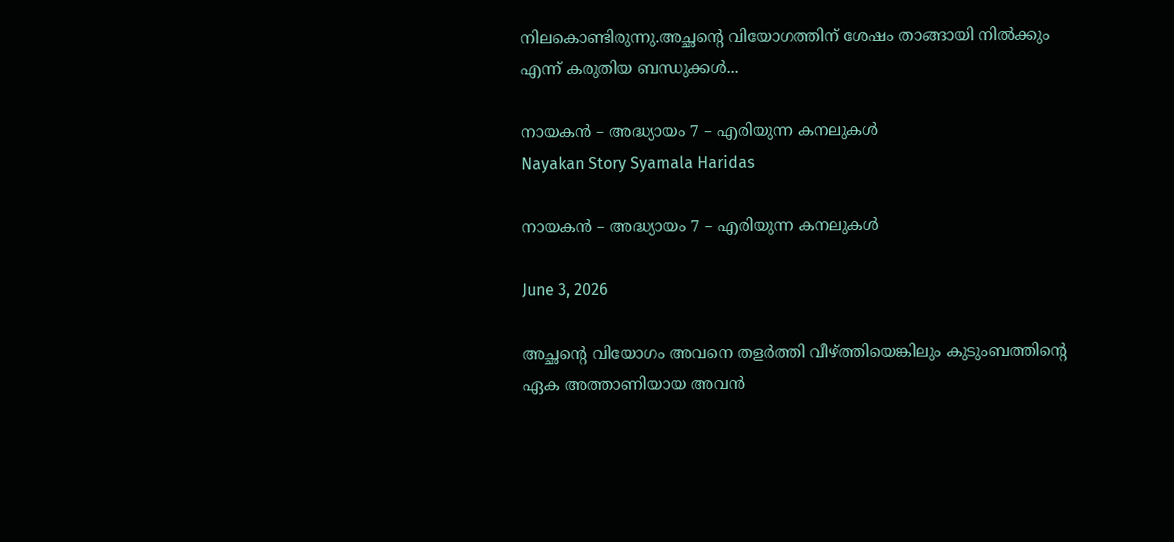നിലകൊണ്ടിരുന്നു.അച്ഛൻ്റെ വിയോഗത്തിന് ശേഷം താങ്ങായി നിൽക്കും എന്ന് കരുതിയ ബന്ധുക്കൾ...

നായകൻ – അദ്ധ്യായം 7 – എരിയുന്ന കനലുകൾ
Nayakan Story Syamala Haridas

നായകൻ – അദ്ധ്യായം 7 – എരിയുന്ന കനലുകൾ

June 3, 2026

അച്ഛൻ്റെ വിയോഗം അവനെ തളർത്തി വീഴ്ത്തിയെങ്കിലും കുടുംബത്തിൻ്റെ ഏക അത്താണിയായ അവൻ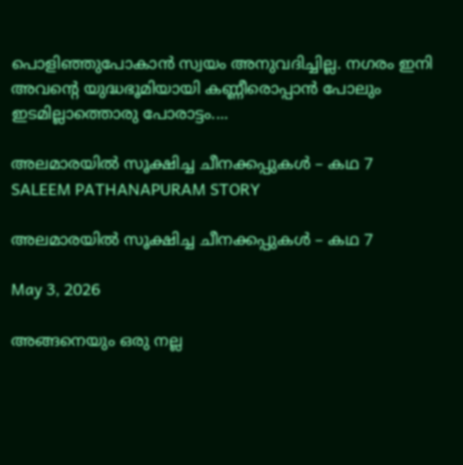പൊളിഞ്ഞുപോകാൻ സ്വയം അനുവദിച്ചില്ല. നഗരം ഇനി അവൻ്റെ യുദ്ധഭൂമിയായി കണ്ണീരൊപ്പാൻ പോലും ഇടമില്ലാത്തൊരു പോരാട്ടം....

അലമാരയിൽ സൂക്ഷിച്ച ചീനക്കപ്പുകൾ – കഥ 7
SALEEM PATHANAPURAM STORY

അലമാരയിൽ സൂക്ഷിച്ച ചീനക്കപ്പുകൾ – കഥ 7

May 3, 2026

അങ്ങനെയും ഒരു നല്ല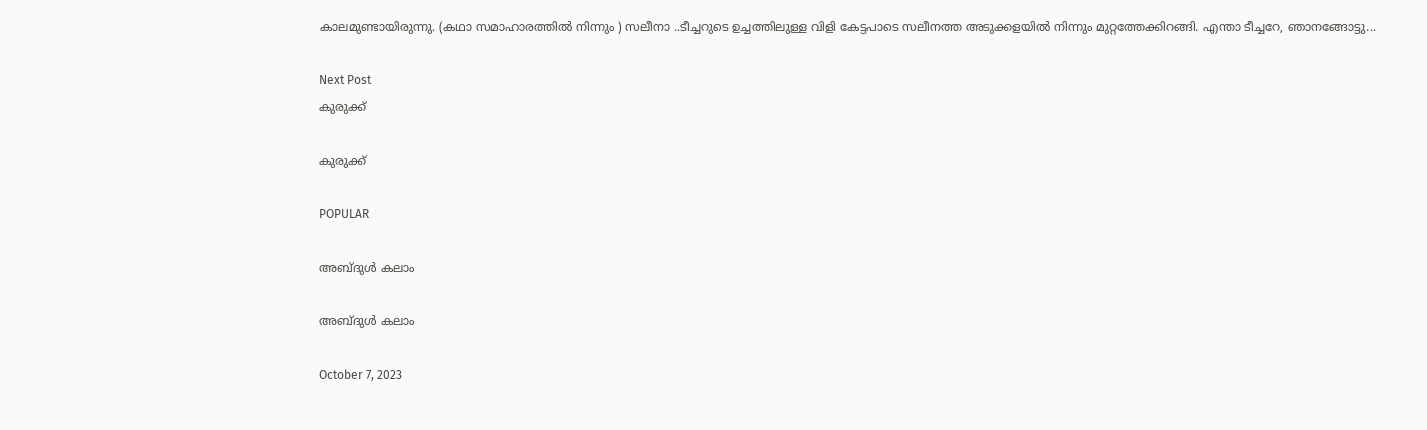കാലമുണ്ടായിരുന്നു. (കഥാ സമാഹാരത്തിൽ നിന്നും ) സലീനാ ..ടീച്ചറുടെ ഉച്ചത്തിലുള്ള വിളി കേട്ടപാടെ സലീനത്ത അടുക്കളയിൽ നിന്നും മുറ്റത്തേക്കിറങ്ങി. എന്താ ടീച്ചറേ, ഞാനങ്ങോട്ടു...

Next Post
കുരുക്ക്

കുരുക്ക്

POPULAR

അബ്‌ദുൾ കലാം

അബ്‌ദുൾ കലാം

October 7, 2023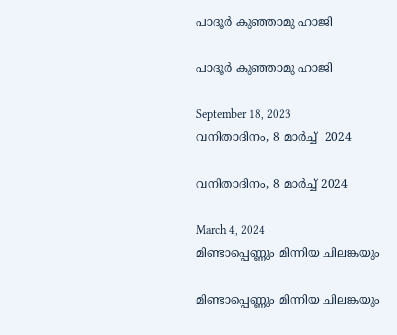പാദൂർ കുഞ്ഞാമു ഹാജി

പാദൂർ കുഞ്ഞാമു ഹാജി

September 18, 2023
വനിതാദിനം, 8 മാർച്ച്  2024

വനിതാദിനം, 8 മാർച്ച് 2024

March 4, 2024
മിണ്ടാപ്പെണ്ണും മിന്നിയ ചിലങ്കയും

മിണ്ടാപ്പെണ്ണും മിന്നിയ ചിലങ്കയും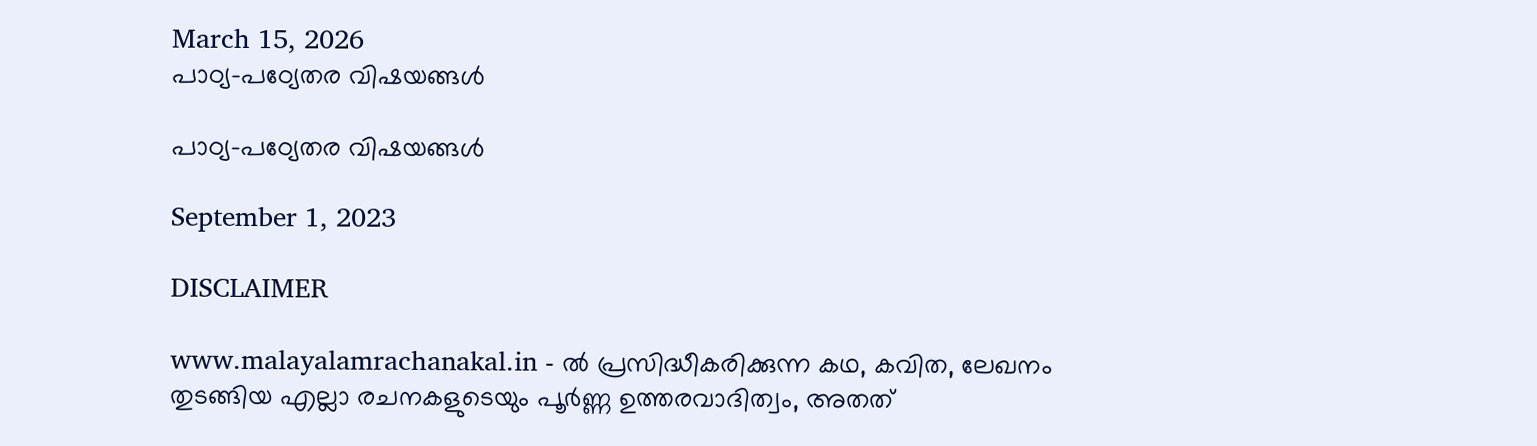March 15, 2026
പാഠ്യ-പഠ്യേതര വിഷയങ്ങൾ

പാഠ്യ-പഠ്യേതര വിഷയങ്ങൾ

September 1, 2023

DISCLAIMER

www.malayalamrachanakal.in - ല്‍ പ്രസിദ്ധീകരിക്കുന്ന കഥ, കവിത, ലേഖനം തുടങ്ങിയ എല്ലാ രചനകളുടെയും പൂർണ്ണ ഉത്തരവാദിത്വം, അതത്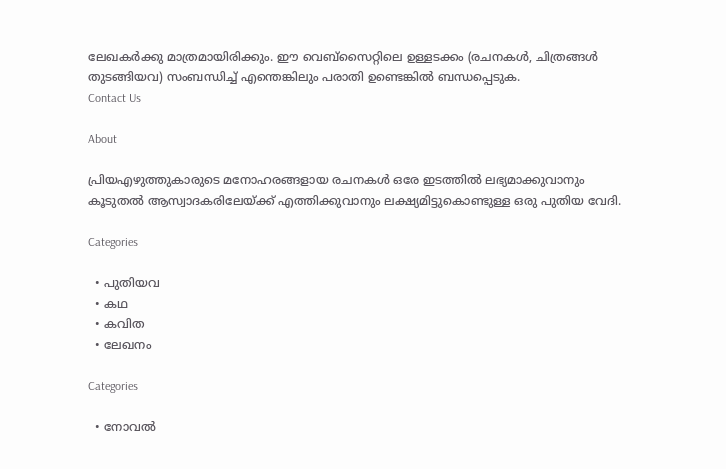ലേഖകര്‍ക്കു മാത്രമായിരിക്കും. ഈ വെബ്‌സൈറ്റിലെ ഉള്ളടക്കം (രചനകൾ, ചിത്രങ്ങൾ തുടങ്ങിയവ) സംബന്ധിച്ച് എന്തെങ്കിലും പരാതി ഉണ്ടെങ്കിൽ ബന്ധപ്പെടുക.
Contact Us

About

പ്രിയഎഴുത്തുകാരുടെ മനോഹരങ്ങളായ രചനകൾ ഒരേ ഇടത്തിൽ ലഭ്യമാക്കുവാനും കൂടുതൽ ആസ്വാദകരിലേയ്ക്ക് എത്തിക്കുവാനും ലക്ഷ്യമിട്ടുകൊണ്ടുള്ള ഒരു പുതിയ വേദി.

Categories

  • പുതിയവ
  • കഥ
  • കവിത
  • ലേഖനം

Categories

  • നോവൽ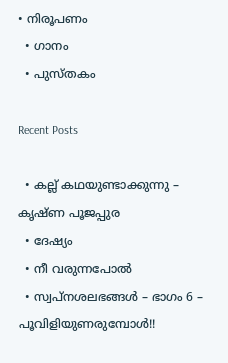• നിരൂപണം
  • ഗാനം
  • പുസ്തകം

Recent Posts

  • കല്ല് കഥയുണ്ടാക്കുന്നു – കൃഷ്ണ പൂജപ്പുര
  • ദേഷ്യം
  • നീ വരുന്നപോൽ
  • സ്വപ്നശലഭങ്ങൾ – ഭാഗം 6 – പൂവിളിയുണരുമ്പോൾ!!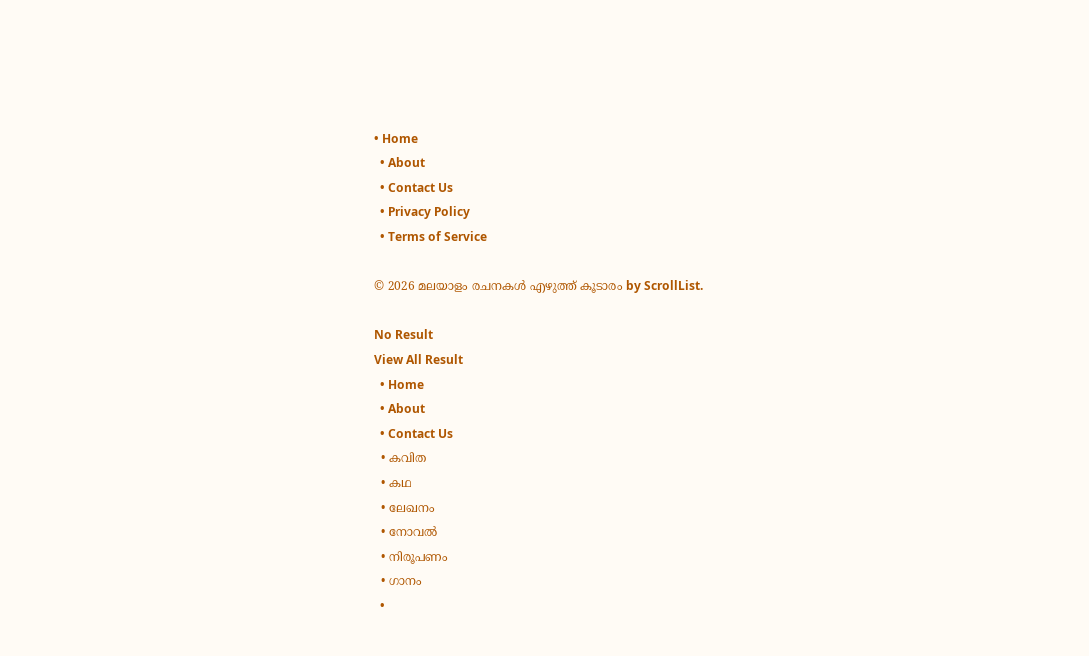• Home
  • About
  • Contact Us
  • Privacy Policy
  • Terms of Service

© 2026 മലയാളം രചനകൾ എഴുത്ത് കൂടാരം by ScrollList.

No Result
View All Result
  • Home
  • About
  • Contact Us
  • കവിത
  • കഥ
  • ലേഖനം
  • നോവൽ
  • നിരൂപണം
  • ഗാനം
  •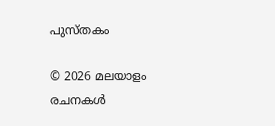പുസ്തകം

© 2026 മലയാളം രചനകൾ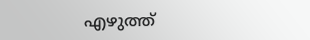എഴുത്ത്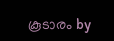കൂടാരം by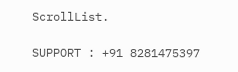ScrollList.

SUPPORT : +91 8281475397